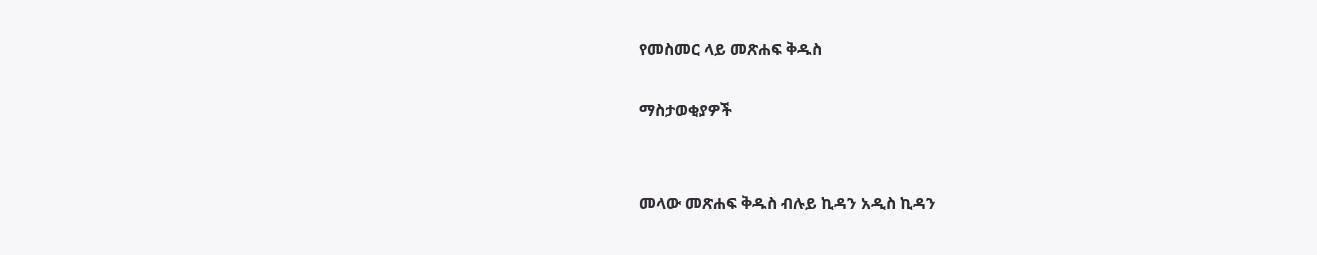የመስመር ላይ መጽሐፍ ቅዱስ

ማስታወቂያዎች


መላው መጽሐፍ ቅዱስ ብሉይ ኪዳን አዲስ ኪዳን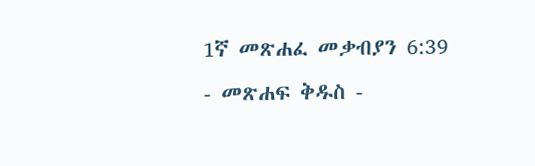1ኛ መጽሐፈ መቃብያን 6:39 - መጽሐፍ ቅዱስ -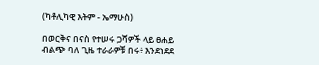(ካቶሊካዊ እትም - ኤማሁስ)

በወርቅና በናስ የተሠሩ ጋሻዎች ላይ ፀሐይ ብልጭ ባለ ጊዜ ተራራዎቹ በሩ፥ እንደነደደ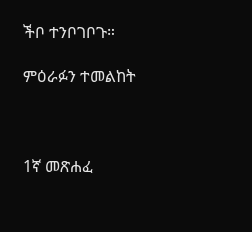ችቦ ተንቦገቦጉ።

ምዕራፉን ተመልከት



1ኛ መጽሐፈ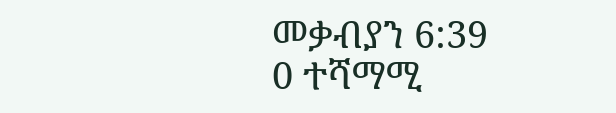መቃብያን 6:39
0 ተሻማሚ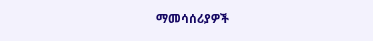ማመሳሰሪያዎች